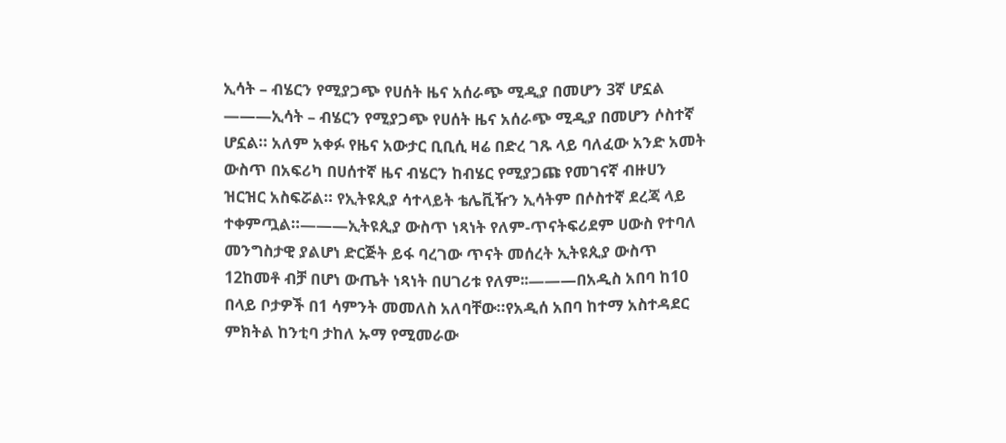ኢሳት – ብሄርን የሚያጋጭ የሀሰት ዜና አሰራጭ ሚዲያ በመሆን 3ኛ ሆኗል
———ኢሳት – ብሄርን የሚያጋጭ የሀሰት ዜና አሰራጭ ሚዲያ በመሆን ሶስተኛ ሆኗል። አለም አቀፉ የዜና አውታር ቢቢሲ ዛሬ በድረ ገጹ ላይ ባለፈው አንድ አመት ውስጥ በአፍሪካ በሀሰተኛ ዜና ብሄርን ከብሄር የሚያጋጩ የመገናኛ ብዙሀን ዝርዝር አስፍሯል። የኢትዩጲያ ሳተላይት ቴሌቪዥን ኢሳትም በሶስተኛ ደረጃ ላይ ተቀምጧል።———ኢትዩጲያ ውስጥ ነጻነት የለም-ጥናትፍሪደም ሀውስ የተባለ መንግስታዊ ያልሆነ ድርጅት ይፋ ባረገው ጥናት መሰረት ኢትዩጲያ ውስጥ 12ከመቶ ብቻ በሆነ ውጤት ነጻነት በሀገሪቱ የለም፡፡———በአዲስ አበባ ከ10 በላይ ቦታዎች በ1 ሳምንት መመለስ አለባቸው።የአዲሰ አበባ ከተማ አስተዳደር ምክትል ከንቲባ ታከለ ኡማ የሚመራው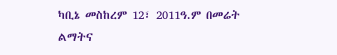ካቢኔ መስከረም 12፣ 2011ዓ.ም በመሬት ልማትና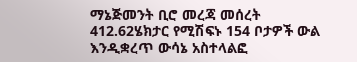ማኔጅመንት ቢሮ መረጃ መሰረት 412.62ሄክታር የሚሽፍኑ 154 ቦታዎች ውል እንዲቋረጥ ውሳኔ አስተላልፎ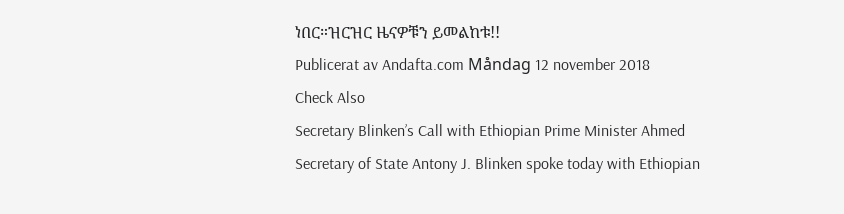ነበር።ዝርዝር ዜናዎቹን ይመልከቱ!!
Publicerat av Andafta.com Måndag 12 november 2018
Check Also
Secretary Blinken’s Call with Ethiopian Prime Minister Ahmed
Secretary of State Antony J. Blinken spoke today with Ethiopian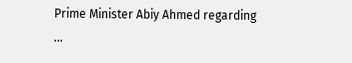Prime Minister Abiy Ahmed regarding …